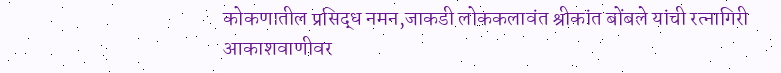कोकणातील प्रसिद्ध नमन,जाकडी लोककलावंत श्रीकांत बोंबले यांची रत्नागिरी आकाशवाणीवर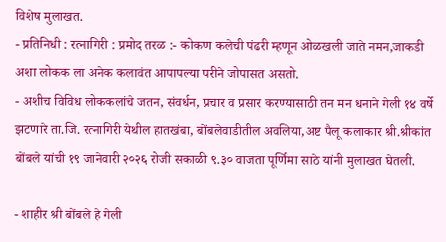विशेष मुलाखत.
- प्रतिनिधी : रत्नागिरी : प्रमोद तरळ :- कोकण कलेची पंढरी म्हणून ओळखली जाते नमन,जाकडी अशा लोकक ला अनेक कलावंत आपापल्या परीने जोपासत असतो.
- अशीच विविध लोककलांचे जतन, संवर्धन, प्रचार व प्रसार करण्यासाठी तन मन धनाने गेली १४ वर्षे झटणारे ता.जि. रत्नागिरी येथील हातखंबा, बोंबलेवाडीतील अवलिया,अष्ट पैलू कलाकार श्री.श्रीकांत बोंबले यांची १९ जानेवारी २०२६ रोजी सकाळी ९.३० वाजता पूर्णिमा साठे यांनी मुलाखत घेतली.

- शाहीर श्री बोंबले हे गेली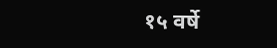१५ वर्षे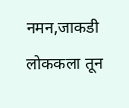नमन,जाकडी लोककला तून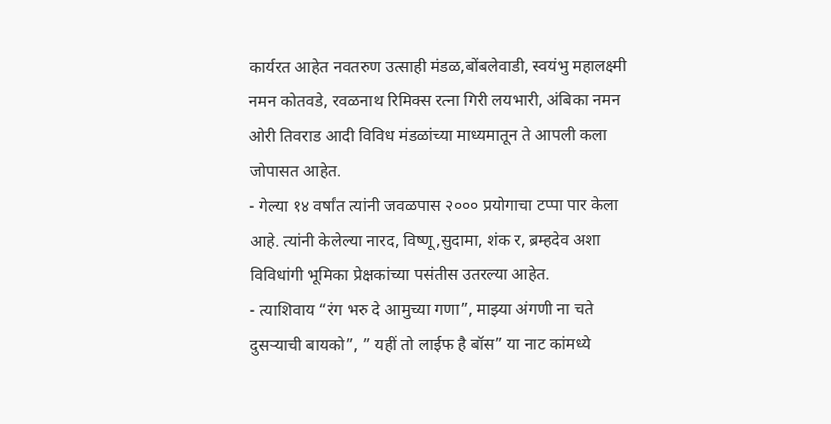कार्यरत आहेत नवतरुण उत्साही मंडळ,बोंबलेवाडी, स्वयंभु महालक्ष्मी नमन कोतवडे, रवळनाथ रिमिक्स रत्ना गिरी लयभारी, अंबिका नमन ओरी तिवराड आदी विविध मंडळांच्या माध्यमातून ते आपली कला जोपासत आहेत.
- गेल्या १४ वर्षांत त्यांनी जवळपास २००० प्रयोगाचा टप्पा पार केला आहे. त्यांनी केलेल्या नारद, विष्णू,सुदामा, शंक र, ब्रम्हदेव अशा विविधांगी भूमिका प्रेक्षकांच्या पसंतीस उतरल्या आहेत.
- त्याशिवाय “रंग भरु दे आमुच्या गणा”, माझ्या अंगणी ना चते दुसऱ्याची बायको”, ” यहीं तो लाईफ है बॉस” या नाट कांमध्ये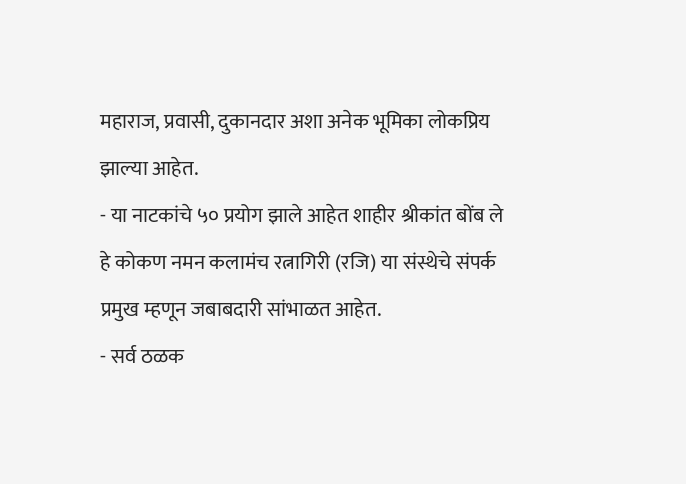महाराज, प्रवासी, दुकानदार अशा अनेक भूमिका लोकप्रिय झाल्या आहेत.
- या नाटकांचे ५० प्रयोग झाले आहेत शाहीर श्रीकांत बोंब ले हे कोकण नमन कलामंच रत्नागिरी (रजि) या संस्थेचे संपर्क प्रमुख म्हणून जबाबदारी सांभाळत आहेत.
- सर्व ठळक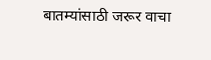बातम्यांसाठी जरूर वाचा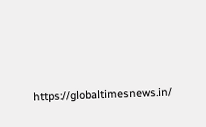https://globaltimesnews.in/